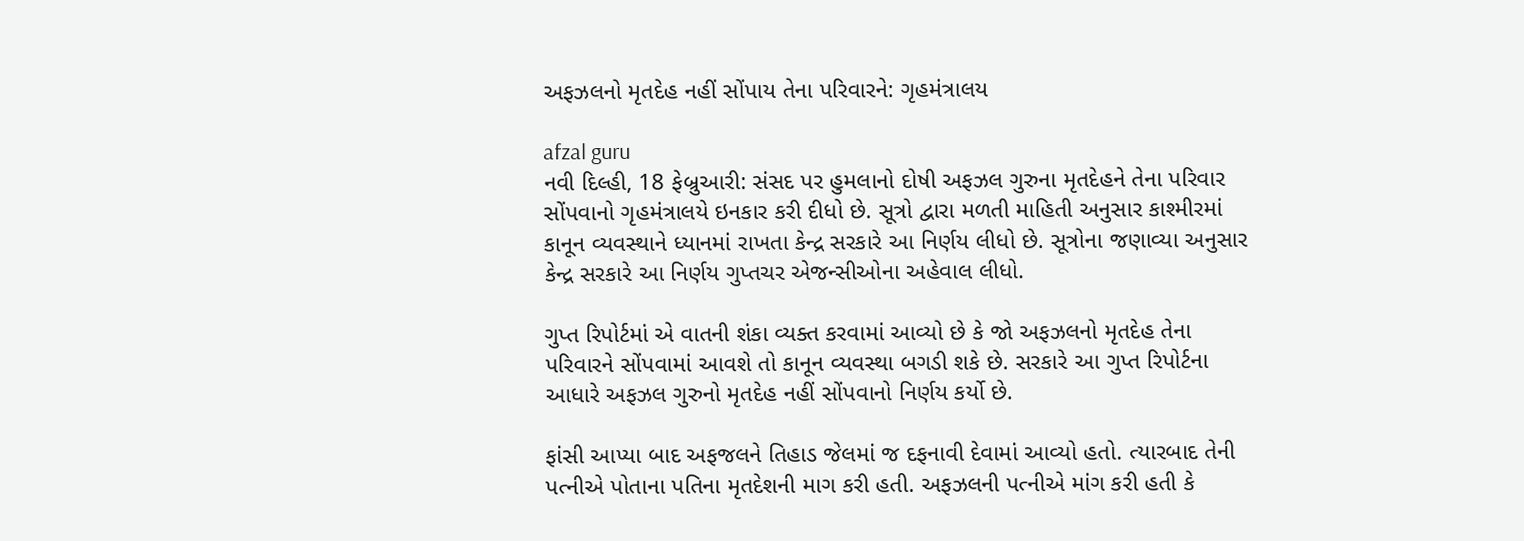અફઝલનો મૃતદેહ નહીં સોંપાય તેના પરિવારને: ગૃહમંત્રાલય

afzal guru
નવી દિલ્હી, 18 ફેબ્રુઆરી: સંસદ પર હુમલાનો દોષી અફઝલ ગુરુના મૃતદેહને તેના પરિવાર સોંપવાનો ગૃહમંત્રાલયે ઇનકાર કરી દીધો છે. સૂત્રો દ્વારા મળતી માહિતી અનુસાર કાશ્મીરમાં કાનૂન વ્યવસ્થાને ધ્યાનમાં રાખતા કેન્દ્ર સરકારે આ નિર્ણય લીધો છે. સૂત્રોના જણાવ્યા અનુસાર કેન્દ્ર સરકારે આ નિર્ણય ગુપ્તચર એજન્સીઓના અહેવાલ લીધો.

ગુપ્ત રિપોર્ટમાં એ વાતની શંકા વ્યક્ત કરવામાં આવ્યો છે કે જો અફઝલનો મૃતદેહ તેના પરિવારને સોંપવામાં આવશે તો કાનૂન વ્યવસ્થા બગડી શકે છે. સરકારે આ ગુપ્ત રિપોર્ટના આધારે અફઝલ ગુરુનો મૃતદેહ નહીં સોંપવાનો નિર્ણય કર્યો છે.

ફાંસી આપ્યા બાદ અફજલને તિહાડ જેલમાં જ દફનાવી દેવામાં આવ્યો હતો. ત્યારબાદ તેની પત્નીએ પોતાના પતિના મૃતદેશની માગ કરી હતી. અફઝલની પત્નીએ માંગ કરી હતી કે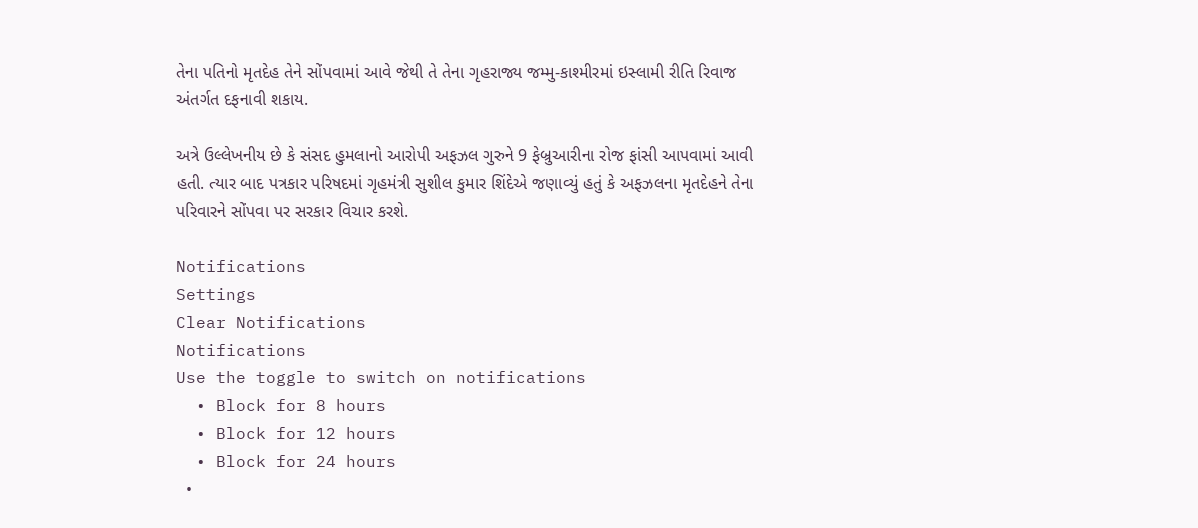તેના પતિનો મૃતદેહ તેને સોંપવામાં આવે જેથી તે તેના ગૃહરાજ્ય જમ્મુ-કાશ્મીરમાં ઇસ્લામી રીતિ રિવાજ અંતર્ગત દફનાવી શકાય.

અત્રે ઉલ્લેખનીય છે કે સંસદ હુમલાનો આરોપી અફઝલ ગુરુને 9 ફેબ્રુઆરીના રોજ ફાંસી આપવામાં આવી હતી. ત્યાર બાદ પત્રકાર પરિષદમાં ગૃહમંત્રી સુશીલ કુમાર શિંદેએ જણાવ્યું હતું કે અફઝલના મૃતદેહને તેના પરિવારને સોંપવા પર સરકાર વિચાર કરશે.

Notifications
Settings
Clear Notifications
Notifications
Use the toggle to switch on notifications
  • Block for 8 hours
  • Block for 12 hours
  • Block for 24 hours
  •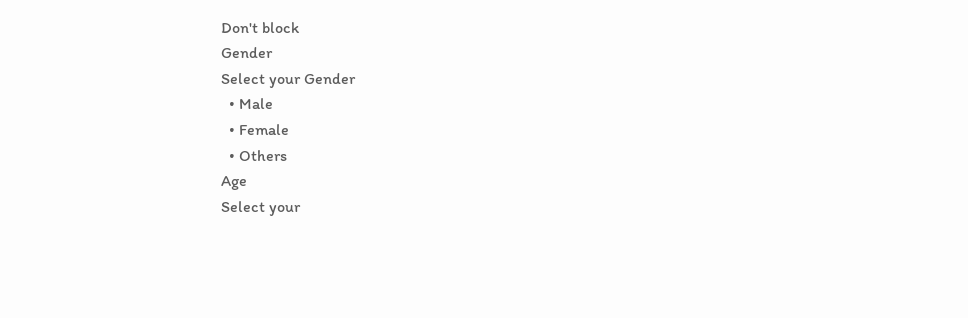Don't block
Gender
Select your Gender
  • Male
  • Female
  • Others
Age
Select your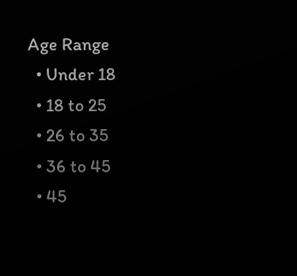Age Range
  • Under 18
  • 18 to 25
  • 26 to 35
  • 36 to 45
  • 45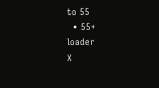to 55
  • 55+
loader
X